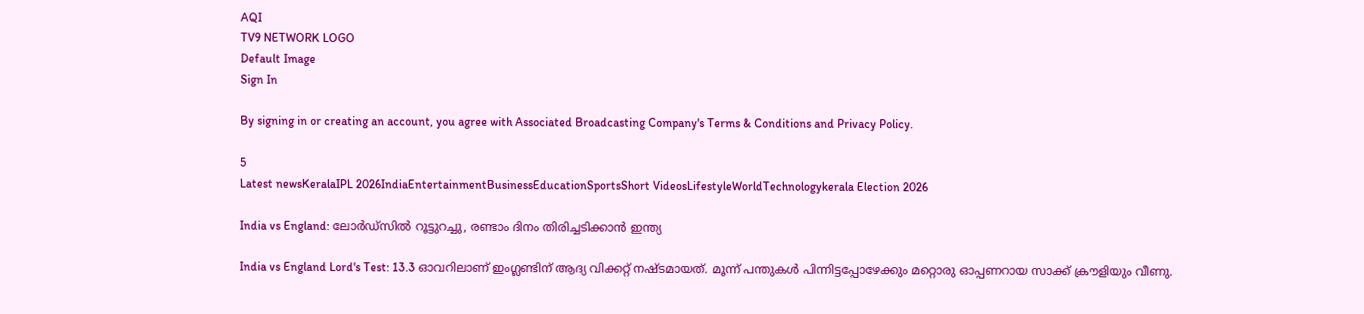AQI
TV9 NETWORK LOGO
Default Image
Sign In

By signing in or creating an account, you agree with Associated Broadcasting Company's Terms & Conditions and Privacy Policy.

5
Latest newsKeralaIPL 2026IndiaEntertainmentBusinessEducationSportsShort VideosLifestyleWorldTechnologykerala Election 2026

India vs England: ലോര്‍ഡ്‌സില്‍ റൂട്ടുറച്ചു, രണ്ടാം ദിനം തിരിച്ചടിക്കാന്‍ ഇന്ത്യ

India vs England Lord's Test: 13.3 ഓവറിലാണ് ഇംഗ്ലണ്ടിന് ആദ്യ വിക്കറ്റ് നഷ്ടമായത്. മൂന്ന് പന്തുകള്‍ പിന്നിട്ടപ്പോഴേക്കും മറ്റൊരു ഓപ്പണറായ സാക്ക് ക്രൗളിയും വീണു.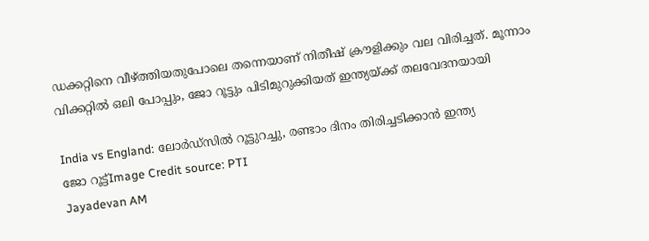ഡക്കറ്റിനെ വീഴ്ത്തിയതുപോലെ തന്നെയാണ് നിതീഷ് ക്രൗളിക്കും വല വിരിച്ചത്. മൂന്നാം വിക്കറ്റില്‍ ഒലി പോപ്പും, ജോ റൂട്ടും പിടിമുറുക്കിയത് ഇന്ത്യയ്ക്ക്‌ തലവേദനയായി

India vs England: ലോര്‍ഡ്‌സില്‍ റൂട്ടുറച്ചു, രണ്ടാം ദിനം തിരിച്ചടിക്കാന്‍ ഇന്ത്യ
ജോ റൂട്ട്Image Credit source: PTI
Jayadevan AM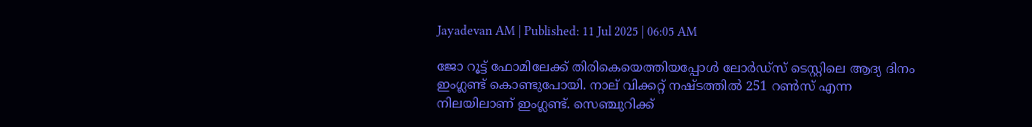Jayadevan AM | Published: 11 Jul 2025 | 06:05 AM

ജോ റൂട്ട് ഫോമിലേക്ക് തിരികെയെത്തിയപ്പോള്‍ ലോര്‍ഡ്‌സ് ടെസ്റ്റിലെ ആദ്യ ദിനം ഇംഗ്ലണ്ട് കൊണ്ടുപോയി. നാല് വിക്കറ്റ് നഷ്ടത്തില്‍ 251 റണ്‍സ് എന്ന നിലയിലാണ് ഇംഗ്ലണ്ട്. സെഞ്ചുറിക്ക്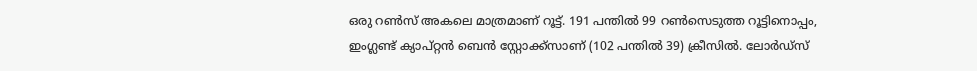ഒരു റണ്‍സ് അകലെ മാത്രമാണ് റൂട്ട്. 191 പന്തില്‍ 99 റണ്‍സെടുത്ത റൂട്ടിനൊപ്പം, ഇംഗ്ലണ്ട് ക്യാപ്റ്റന്‍ ബെന്‍ സ്റ്റോക്ക്‌സാണ് (102 പന്തില്‍ 39) ക്രീസില്‍. ലോര്‍ഡ്‌സ്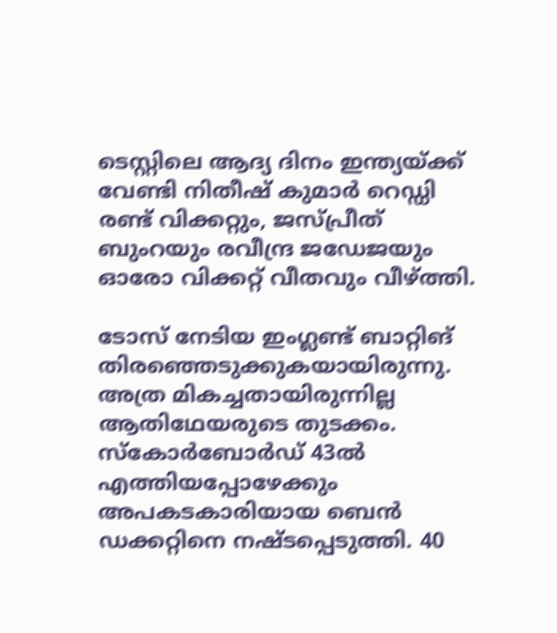ടെസ്റ്റിലെ ആദ്യ ദിനം ഇന്ത്യയ്ക്ക് വേണ്ടി നിതീഷ് കുമാര്‍ റെഡ്ഡി രണ്ട് വിക്കറ്റും, ജസ്പ്രീത് ബുംറയും രവീന്ദ്ര ജഡേജയും ഓരോ വിക്കറ്റ് വീതവും വീഴ്ത്തി.

ടോസ് നേടിയ ഇംഗ്ലണ്ട് ബാറ്റിങ് തിരഞ്ഞെടുക്കുകയായിരുന്നു. അത്ര മികച്ചതായിരുന്നില്ല ആതിഥേയരുടെ തുടക്കം. സ്‌കോര്‍ബോര്‍ഡ് 43ല്‍ എത്തിയപ്പോഴേക്കും അപകടകാരിയായ ബെന്‍ ഡക്കറ്റിനെ നഷ്ടപ്പെടുത്തി. 40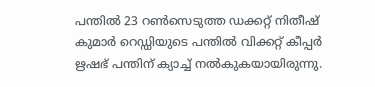പന്തില്‍ 23 റണ്‍സെടുത്ത ഡക്കറ്റ് നിതീഷ് കുമാര്‍ റെഡ്ഡിയുടെ പന്തില്‍ വിക്കറ്റ് കീപ്പര്‍ ഋഷഭ് പന്തിന് ക്യാച്ച് നല്‍കുകയായിരുന്നു.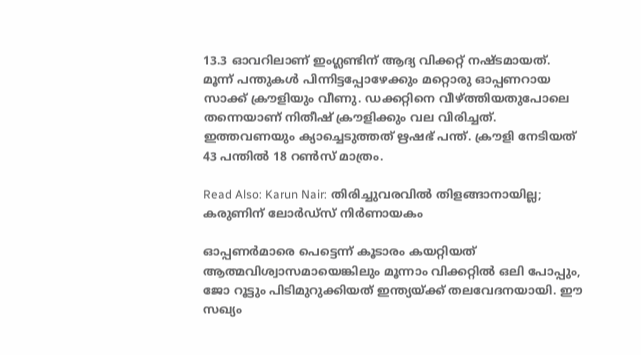13.3 ഓവറിലാണ് ഇംഗ്ലണ്ടിന് ആദ്യ വിക്കറ്റ് നഷ്ടമായത്. മൂന്ന് പന്തുകള്‍ പിന്നിട്ടപ്പോഴേക്കും മറ്റൊരു ഓപ്പണറായ സാക്ക് ക്രൗളിയും വീണു. ഡക്കറ്റിനെ വീഴ്ത്തിയതുപോലെ തന്നെയാണ് നിതീഷ് ക്രൗളിക്കും വല വിരിച്ചത്. ഇത്തവണയും ക്യാച്ചെടുത്തത് ഋഷഭ് പന്ത്. ക്രൗളി നേടിയത് 43 പന്തില്‍ 18 റണ്‍സ് മാത്രം.

Read Also: Karun Nair: തിരിച്ചുവരവില്‍ തിളങ്ങാനായില്ല; കരുണിന് ലോര്‍ഡ്‌സ് നിര്‍ണായകം

ഓപ്പണര്‍മാരെ പെട്ടെന്ന് കൂടാരം കയറ്റിയത് ആത്മവിശ്വാസമായെങ്കിലും മൂന്നാം വിക്കറ്റില്‍ ഒലി പോപ്പും, ജോ റൂട്ടും പിടിമുറുക്കിയത് ഇന്ത്യയ്ക്ക്‌ തലവേദനയായി. ഈ സഖ്യം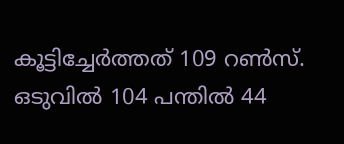കൂട്ടിച്ചേര്‍ത്തത് 109 റണ്‍സ്. ഒടുവില്‍ 104 പന്തില്‍ 44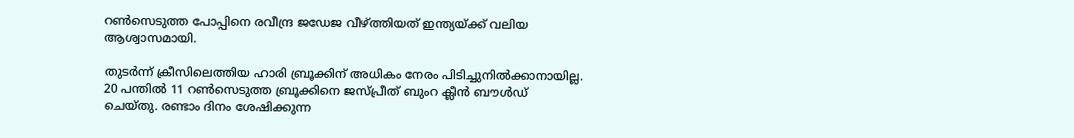റണ്‍സെടുത്ത പോപ്പിനെ രവീന്ദ്ര ജഡേജ വീഴ്ത്തിയത് ഇന്ത്യയ്ക്ക് വലിയ ആശ്വാസമായി.

തുടര്‍ന്ന് ക്രീസിലെത്തിയ ഹാരി ബ്രൂക്കിന് അധികം നേരം പിടിച്ചുനില്‍ക്കാനായില്ല. 20 പന്തില്‍ 11 റണ്‍സെടുത്ത ബ്രൂക്കിനെ ജസ്പ്രീത് ബുംറ ക്ലീന്‍ ബൗള്‍ഡ് ചെയ്തു. രണ്ടാം ദിനം ശേഷിക്കുന്ന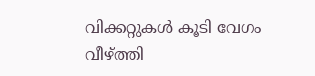വിക്കറ്റുകള്‍ കൂടി വേഗം വീഴ്ത്തി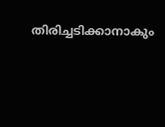തിരിച്ചടിക്കാനാകും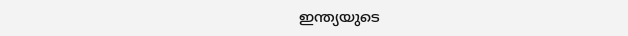ഇന്ത്യയുടെ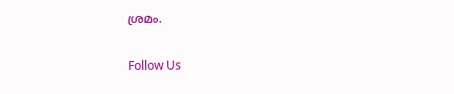ശ്രമം.

Follow Us